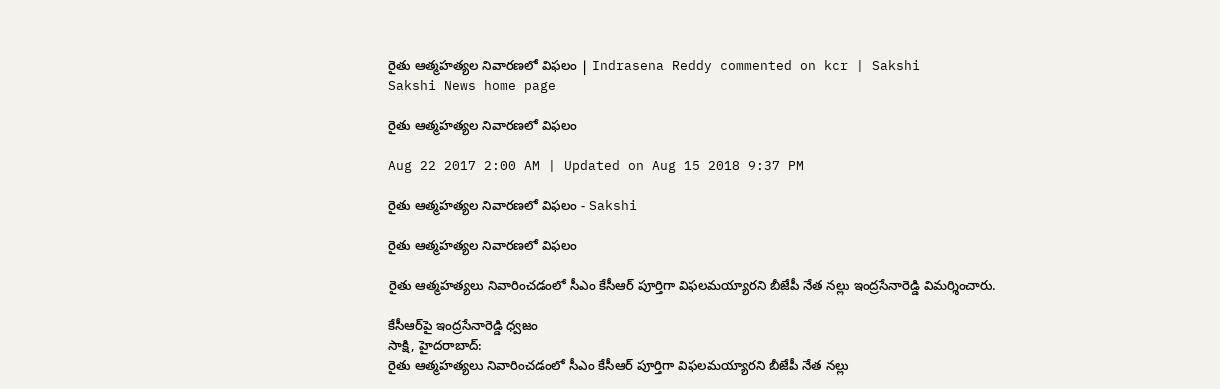రైతు ఆత్మహత్యల నివారణలో విఫలం | Indrasena Reddy commented on kcr | Sakshi
Sakshi News home page

రైతు ఆత్మహత్యల నివారణలో విఫలం

Aug 22 2017 2:00 AM | Updated on Aug 15 2018 9:37 PM

రైతు ఆత్మహత్యల నివారణలో విఫలం - Sakshi

రైతు ఆత్మహత్యల నివారణలో విఫలం

రైతు ఆత్మహత్యలు నివారించడంలో సీఎం కేసీఆర్‌ పూర్తిగా విఫలమయ్యారని బీజేపీ నేత నల్లు ఇంద్రసేనారెడ్డి విమర్శించారు.

కేసీఆర్‌పై ఇంద్రసేనారెడ్డి ధ్వజం
సాక్షి, హైదరాబాద్‌:
రైతు ఆత్మహత్యలు నివారించడంలో సీఎం కేసీఆర్‌ పూర్తిగా విఫలమయ్యారని బీజేపీ నేత నల్లు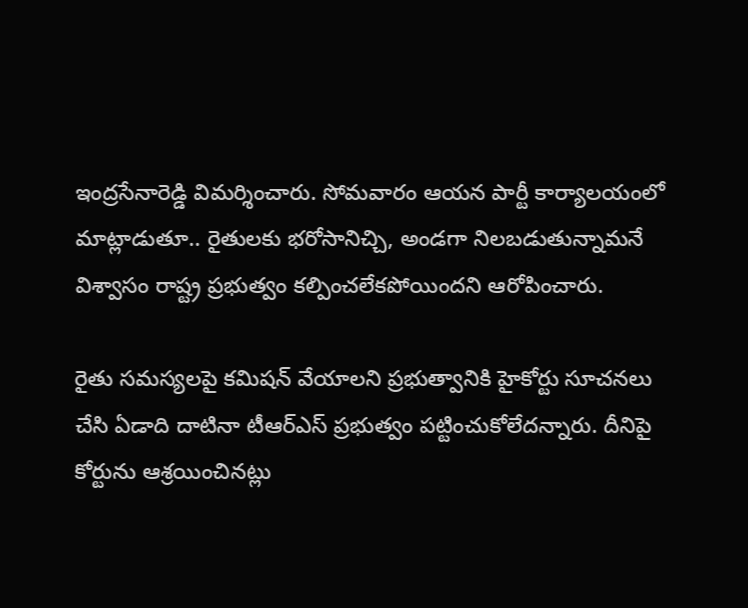ఇంద్రసేనారెడ్డి విమర్శించారు. సోమవారం ఆయన పార్టీ కార్యాలయంలో మాట్లాడుతూ.. రైతులకు భరోసానిచ్చి, అండగా నిలబడుతున్నామనే విశ్వాసం రాష్ట్ర ప్రభుత్వం కల్పించలేకపోయిందని ఆరోపించారు.

రైతు సమస్యలపై కమిషన్‌ వేయాలని ప్రభుత్వానికి హైకోర్టు సూచనలు చేసి ఏడాది దాటినా టీఆర్‌ఎస్‌ ప్రభుత్వం పట్టించుకోలేదన్నారు. దీనిపై కోర్టును ఆశ్రయించినట్లు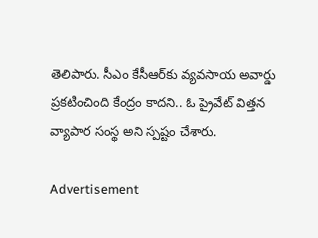తెలిపారు. సీఎం కేసీఆర్‌కు వ్యవసాయ అవార్డు ప్రకటించింది కేంద్రం కాదని.. ఓ ప్రైవేట్‌ విత్తన వ్యాపార సంస్థ అని స్పష్టం చేశారు.

Advertisement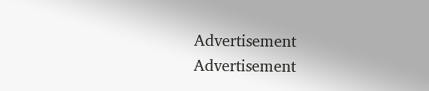Advertisement
Advertisement